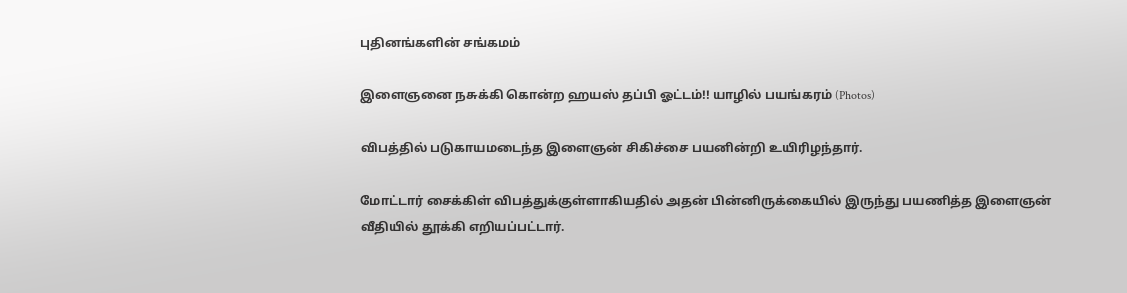புதினங்களின் சங்கமம்

இளைஞனை நசுக்கி கொன்ற ஹயஸ் தப்பி ஓட்டம்!! யாழில் பயங்கரம் (Photos)

விபத்தில் படுகாயமடைந்த இளைஞன் சிகிச்சை பயனின்றி உயிரிழந்தார்.

மோட்டார் சைக்கிள் விபத்துக்குள்ளாகியதில் அதன் பின்னிருக்கையில் இருந்து பயணித்த இளைஞன் வீதியில் தூக்கி எறியப்பட்டார்.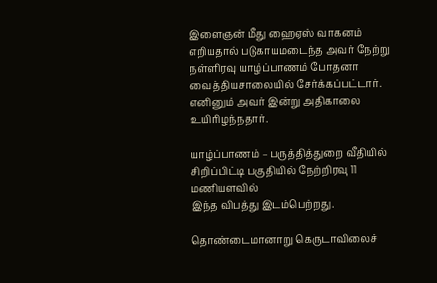இளைஞன் மீது ஹைஏஸ் வாகனம் எறியதால் படுகாயமடைந்த அவர் நேற்று நள்ளிரவு யாழ்ப்பாணம் போதனா வைத்தியசாலையில் சேர்க்கப்பட்டார். எனினும் அவர் இன்று அதிகாலை உயிரிழந்நதார்.

யாழ்ப்பாணம் – பருத்தித்துறை வீதியில் சிறிப்பிட்டி பகுதியில் நேற்றிரவு 11 மணியளவில்
இந்த விபத்து இடம்பெற்றது.

தொண்டைமானாறு கெருடாவிலைச்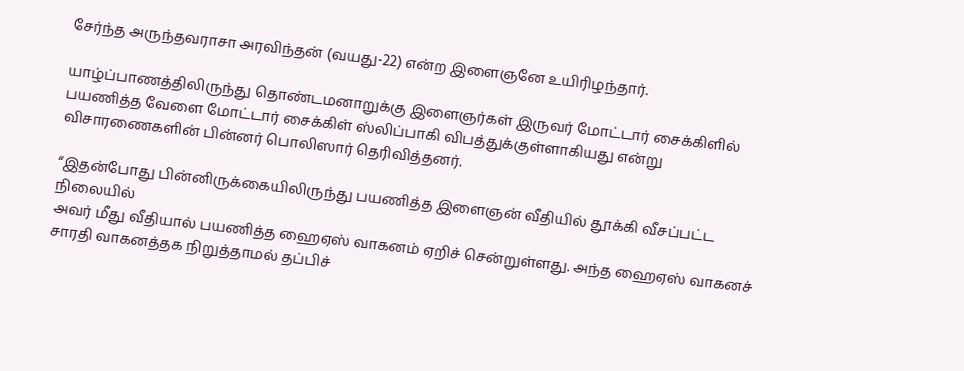சேர்ந்த அருந்தவராசா அரவிந்தன் (வயது-22) என்ற இளைஞனே உயிரிழந்தார்.

யாழ்ப்பாணத்திலிருந்து தொண்டமனாறுக்கு இளைஞர்கள் இருவர் மோட்டார் சைக்கிளில் பயணித்த வேளை மோட்டார் சைக்கிள் ஸ்லிப்பாகி விபத்துக்குள்ளாகியது என்று விசாரணைகளின் பின்னர் பொலிஸார் தெரிவித்தனர்.

“இதன்போது பின்னிருக்கையிலிருந்து பயணித்த இளைஞன் வீதியில் தூக்கி வீசப்பட்ட நிலையில்
அவர் மீது வீதியால் பயணித்த ஹைஏஸ் வாகனம் ஏறிச் சென்றுள்ளது. அந்த ஹைஏஸ் வாகனச் சாரதி வாகனத்தக நிறுத்தாமல் தப்பிச்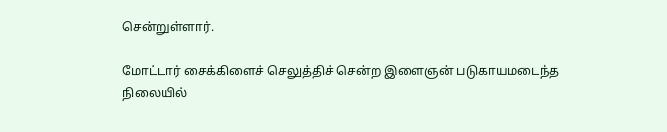சென்றுள்ளார்.

மோட்டார் சைக்கிளைச் செலுத்திச் சென்ற இளைஞன் படுகாயமடைந்த நிலையில்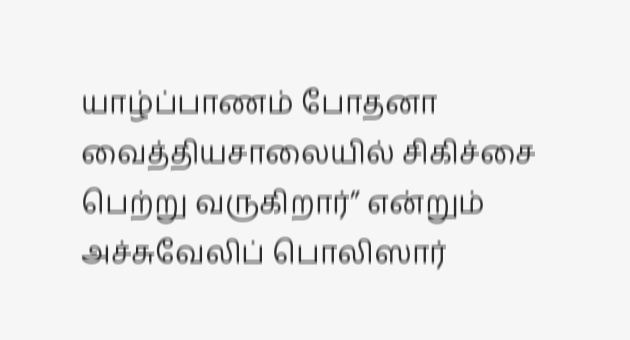யாழ்ப்பாணம் போதனா வைத்தியசாலையில் சிகிச்சை பெற்று வருகிறார்” என்றும் அச்சுவேலிப் பொலிஸார்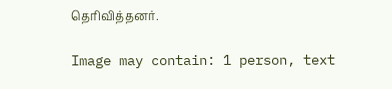தெரிவித்தனர்.

Image may contain: 1 person, text